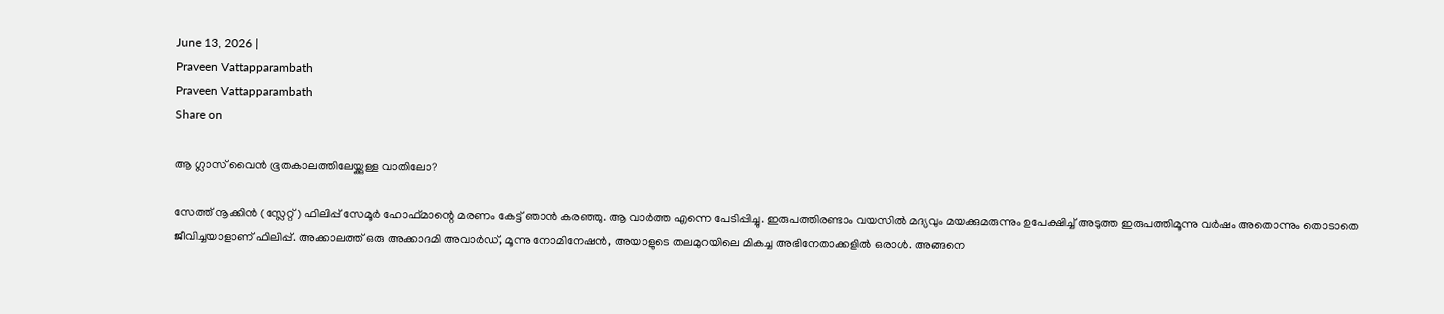June 13, 2026 |
Praveen Vattapparambath
Praveen Vattapparambath
Share on

ആ ഗ്ലാസ് വൈന്‍ ഭൂതകാലത്തിലേയ്ക്കുള്ള വാതിലോ?

സേത്ത് നൂക്കിന്‍ (സ്ലേറ്റ്) ഫിലിപ്പ് സേമൂര്‍ ഹോഫ്മാന്റെ മരണം കേട്ട് ഞാന്‍ കരഞ്ഞു. ആ വാര്‍ത്ത‍ എന്നെ പേടിപ്പിച്ചു. ഇരുപത്തിരണ്ടാം വയസില്‍ മദ്യവും മയക്കുമരുന്നും ഉപേക്ഷിച്ച് അടുത്ത ഇരുപത്തിമൂന്നു വര്‍ഷം അതൊന്നും തൊടാതെ ജീവിച്ചയാളാണ് ഫിലിപ്പ്. അക്കാലത്ത് ഒരു അക്കാദമി അവാര്‍ഡ്, മൂന്നു നോമിനേഷന്‍, അയാളുടെ തലമുറയിലെ മികച്ച അഭിനേതാക്കളില്‍ ഒരാള്‍. അങ്ങനെ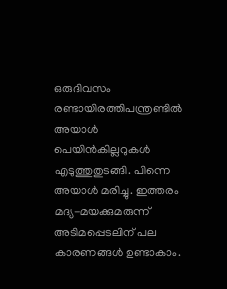ഒരുദിവസം രണ്ടായിരത്തിപന്ത്രണ്ടില്‍ അയാള്‍ പെയിന്‍കില്ലറുകള്‍ എടുത്തുതുടങ്ങി. പിന്നെ അയാള്‍ മരിച്ചു. ഇത്തരം മദ്യ-മയക്കുമരുന്ന് അടിമപ്പെടലിന് പല കാരണങ്ങള്‍ ഉണ്ടാകാം.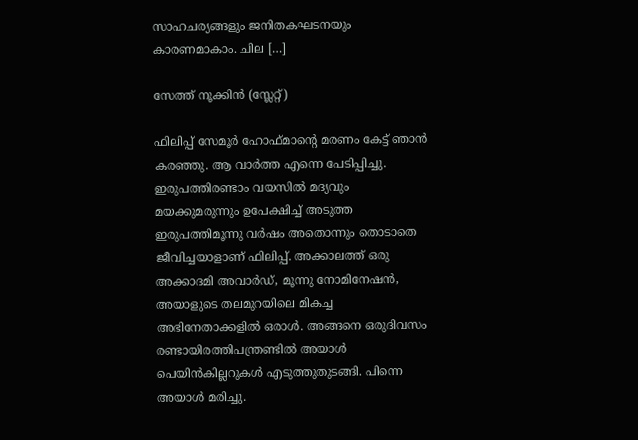സാഹചര്യങ്ങളും ജനിതകഘടനയും കാരണമാകാം. ചില […]

സേത്ത് നൂക്കിന്‍ (സ്ലേറ്റ്)

ഫിലിപ്പ് സേമൂര്‍ ഹോഫ്മാന്റെ മരണം കേട്ട് ഞാന്‍ കരഞ്ഞു. ആ വാര്‍ത്ത‍ എന്നെ പേടിപ്പിച്ചു. ഇരുപത്തിരണ്ടാം വയസില്‍ മദ്യവും മയക്കുമരുന്നും ഉപേക്ഷിച്ച് അടുത്ത ഇരുപത്തിമൂന്നു വര്‍ഷം അതൊന്നും തൊടാതെ ജീവിച്ചയാളാണ് ഫിലിപ്പ്. അക്കാലത്ത് ഒരു അക്കാദമി അവാര്‍ഡ്, മൂന്നു നോമിനേഷന്‍, അയാളുടെ തലമുറയിലെ മികച്ച അഭിനേതാക്കളില്‍ ഒരാള്‍. അങ്ങനെ ഒരുദിവസം രണ്ടായിരത്തിപന്ത്രണ്ടില്‍ അയാള്‍ പെയിന്‍കില്ലറുകള്‍ എടുത്തുതുടങ്ങി. പിന്നെ അയാള്‍ മരിച്ചു.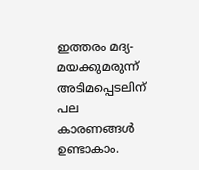ഇത്തരം മദ്യ-മയക്കുമരുന്ന് അടിമപ്പെടലിന് പല കാരണങ്ങള്‍ ഉണ്ടാകാം.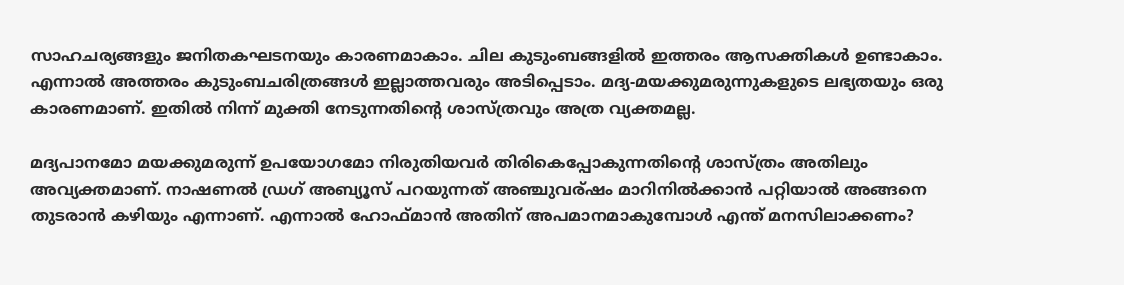സാഹചര്യങ്ങളും ജനിതകഘടനയും കാരണമാകാം. ചില കുടുംബങ്ങളില്‍ ഇത്തരം ആസക്തികള്‍ ഉണ്ടാകാം. എന്നാല്‍ അത്തരം കുടുംബചരിത്രങ്ങള്‍ ഇല്ലാത്തവരും അടിപ്പെടാം. മദ്യ-മയക്കുമരുന്നുകളുടെ ലഭ്യതയും ഒരു കാരണമാണ്. ഇതില്‍ നിന്ന് മുക്തി നേടുന്നതിന്റെ ശാസ്ത്രവും അത്ര വ്യക്തമല്ല.

മദ്യപാനമോ മയക്കുമരുന്ന് ഉപയോഗമോ നിരുതിയവര്‍ തിരികെപ്പോകുന്നതിന്റെ ശാസ്ത്രം അതിലും അവ്യക്തമാണ്. നാഷണല്‍ ഡ്രഗ് അബ്യൂസ് പറയുന്നത് അഞ്ചുവര്ഷം മാറിനില്‍ക്കാന്‍ പറ്റിയാല്‍ അങ്ങനെ തുടരാന്‍ കഴിയും എന്നാണ്. എന്നാല്‍ ഹോഫ്മാന്‍ അതിന് അപമാനമാകുമ്പോള്‍ എന്ത് മനസിലാക്കണം?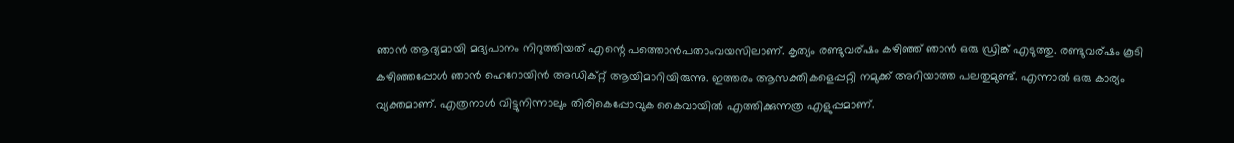ഞാന്‍ ആദ്യമായി മദ്യപാനം നിറുത്തിയത് എന്റെ പത്തൊന്‍പതാംവയസിലാണ്. കൃത്യം രണ്ടുവര്ഷം കഴിഞ്ഞ് ഞാന്‍ ഒരു ഡ്രിങ്ക് എടുത്തു. രണ്ടുവര്ഷം കൂടി കഴിഞ്ഞപ്പോള്‍ ഞാന്‍ ഹെറോയിന്‍ അഡിക്റ്റ് ആയിമാറിയിരുന്നു. ഇത്തരം ആസക്തികളെപ്പറ്റി നമുക്ക് അറിയാത്ത പലതുമുണ്ട്. എന്നാല്‍ ഒരു കാര്യം വ്യക്തമാണ്. എത്രനാള്‍ വിട്ടുനിന്നാലും തിരികെപ്പോവുക കൈവായില്‍ എത്തിക്കുന്നത്ര എളുപ്പമാണ്.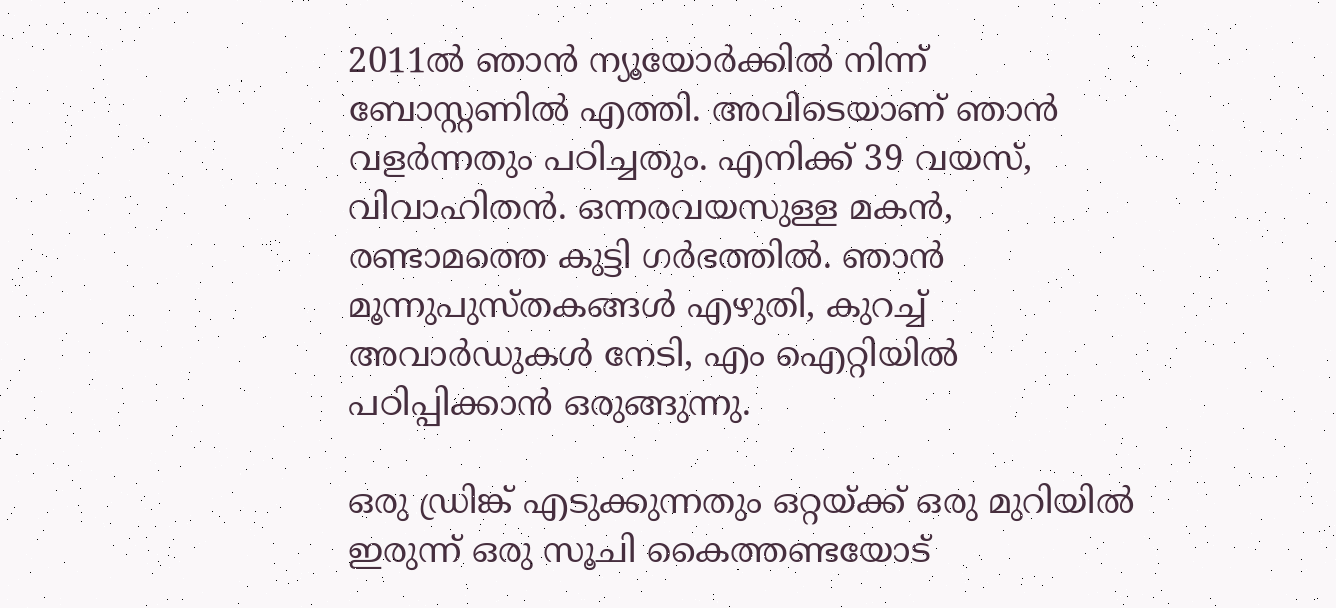2011ല്‍ ഞാന്‍ ന്യൂയോര്‍ക്കില്‍ നിന്ന് ബോസ്റ്റണില്‍ എത്തി. അവിടെയാണ് ഞാന്‍ വളര്‍ന്നതും പഠിച്ചതും. എനിക്ക് 39 വയസ്, വിവാഹിതന്‍. ഒന്നരവയസുള്ള മകന്‍, രണ്ടാമത്തെ കുട്ടി ഗര്‍ഭത്തില്‍. ഞാന്‍ മൂന്നുപുസ്തകങ്ങള്‍ എഴുതി, കുറച്ച് അവാര്‍ഡുകള്‍ നേടി, എം ഐറ്റിയില്‍ പഠിപ്പിക്കാന്‍ ഒരുങ്ങുന്നു.

ഒരു ഡ്രിങ്ക് എടുക്കുന്നതും ഒറ്റയ്ക്ക് ഒരു മുറിയില്‍ ഇരുന്ന് ഒരു സൂചി കൈത്തണ്ടയോട്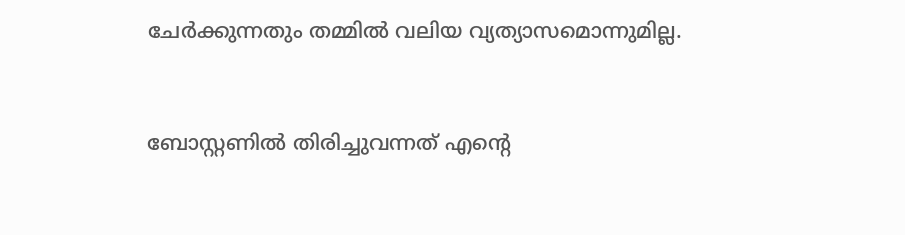ചേര്‍ക്കുന്നതും തമ്മില്‍ വലിയ വ്യത്യാസമൊന്നുമില്ല.


ബോസ്റ്റണില്‍ തിരിച്ചുവന്നത് എന്റെ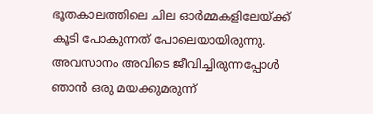ഭൂതകാലത്തിലെ ചില ഓര്‍മ്മകളിലേയ്ക്ക് കൂടി പോകുന്നത് പോലെയായിരുന്നു. അവസാനം അവിടെ ജീവിച്ചിരുന്നപ്പോള്‍ ഞാന്‍ ഒരു മയക്കുമരുന്ന്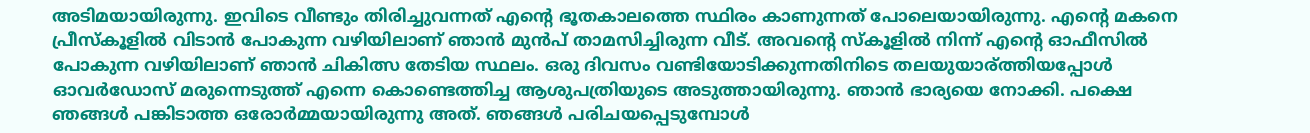അടിമയായിരുന്നു. ഇവിടെ വീണ്ടും തിരിച്ചുവന്നത് എന്റെ ഭൂതകാലത്തെ സ്ഥിരം കാണുന്നത് പോലെയായിരുന്നു. എന്റെ മകനെ പ്രീസ്കൂളില്‍ വിടാന്‍ പോകുന്ന വഴിയിലാണ് ഞാന്‍ മുന്‍പ് താമസിച്ചിരുന്ന വീട്. അവന്റെ സ്കൂളില്‍ നിന്ന് എന്റെ ഓഫീസില്‍ പോകുന്ന വഴിയിലാണ് ഞാന്‍ ചികിത്സ തേടിയ സ്ഥലം. ഒരു ദിവസം വണ്ടിയോടിക്കുന്നതിനിടെ തലയുയാര്ത്തിയപ്പോള്‍ ഓവര്‍ഡോസ് മരുന്നെടുത്ത് എന്നെ കൊണ്ടെത്തിച്ച ആശുപത്രിയുടെ അടുത്തായിരുന്നു. ഞാന്‍ ഭാര്യയെ നോക്കി. പക്ഷെ ഞങ്ങള്‍ പങ്കിടാത്ത ഒരോര്‍മ്മയായിരുന്നു അത്. ഞങ്ങള്‍ പരിചയപ്പെടുമ്പോള്‍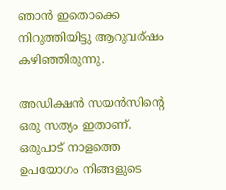ഞാന്‍ ഇതൊക്കെ നിറുത്തിയിട്ടു ആറുവര്ഷം കഴിഞ്ഞിരുന്നു.

അഡിക്ഷന്‍ സയന്‍സിന്റെ ഒരു സത്യം ഇതാണ്. ഒരുപാട് നാളത്തെ ഉപയോഗം നിങ്ങളുടെ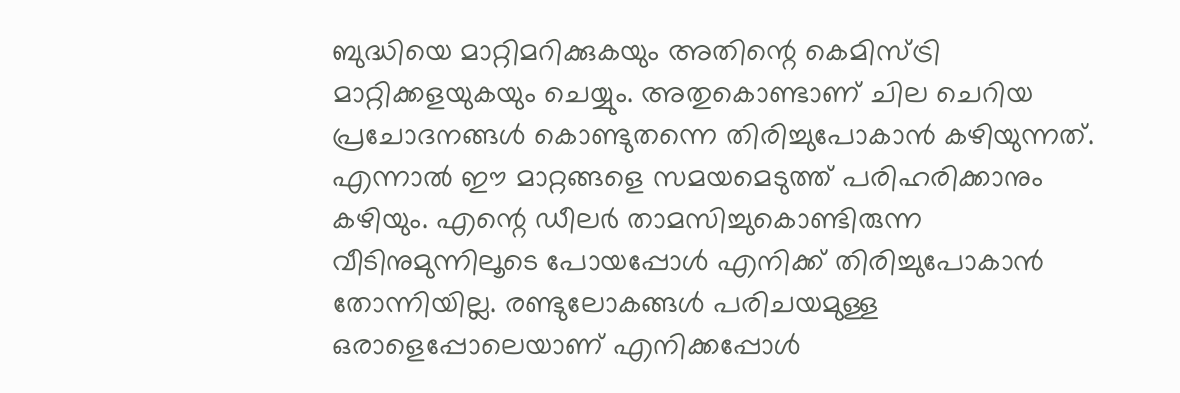ബുദ്ധിയെ മാറ്റിമറിക്കുകയും അതിന്റെ കെമിസ്ട്രി മാറ്റിക്കളയുകയും ചെയ്യും. അതുകൊണ്ടാണ് ചില ചെറിയ പ്രചോദനങ്ങള്‍ കൊണ്ടുതന്നെ തിരിച്ചുപോകാന്‍ കഴിയുന്നത്. എന്നാല്‍ ഈ മാറ്റങ്ങളെ സമയമെടുത്ത് പരിഹരിക്കാനും കഴിയും. എന്റെ ഡീലര്‍ താമസിച്ചുകൊണ്ടിരുന്ന വീടിനുമുന്നിലൂടെ പോയപ്പോള്‍ എനിക്ക് തിരിച്ചുപോകാന്‍ തോന്നിയില്ല. രണ്ടുലോകങ്ങള്‍ പരിചയമുള്ള ഒരാളെപ്പോലെയാണ് എനിക്കപ്പോള്‍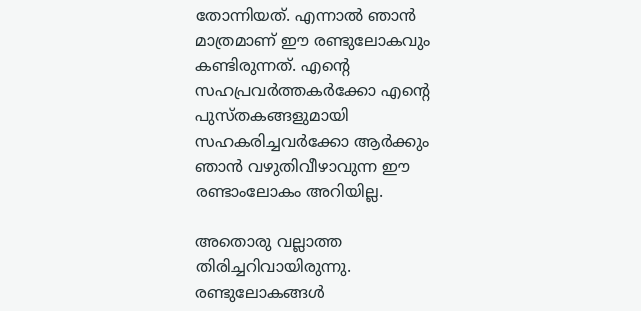തോന്നിയത്. എന്നാല്‍ ഞാന്‍ മാത്രമാണ് ഈ രണ്ടുലോകവും കണ്ടിരുന്നത്. എന്റെ സഹപ്രവര്‍ത്തകര്‍ക്കോ എന്റെ പുസ്തകങ്ങളുമായി സഹകരിച്ചവര്‍ക്കോ ആര്‍ക്കും ഞാന്‍ വഴുതിവീഴാവുന്ന ഈ രണ്ടാംലോകം അറിയില്ല.

അതൊരു വല്ലാത്ത തിരിച്ചറിവായിരുന്നു. രണ്ടുലോകങ്ങള്‍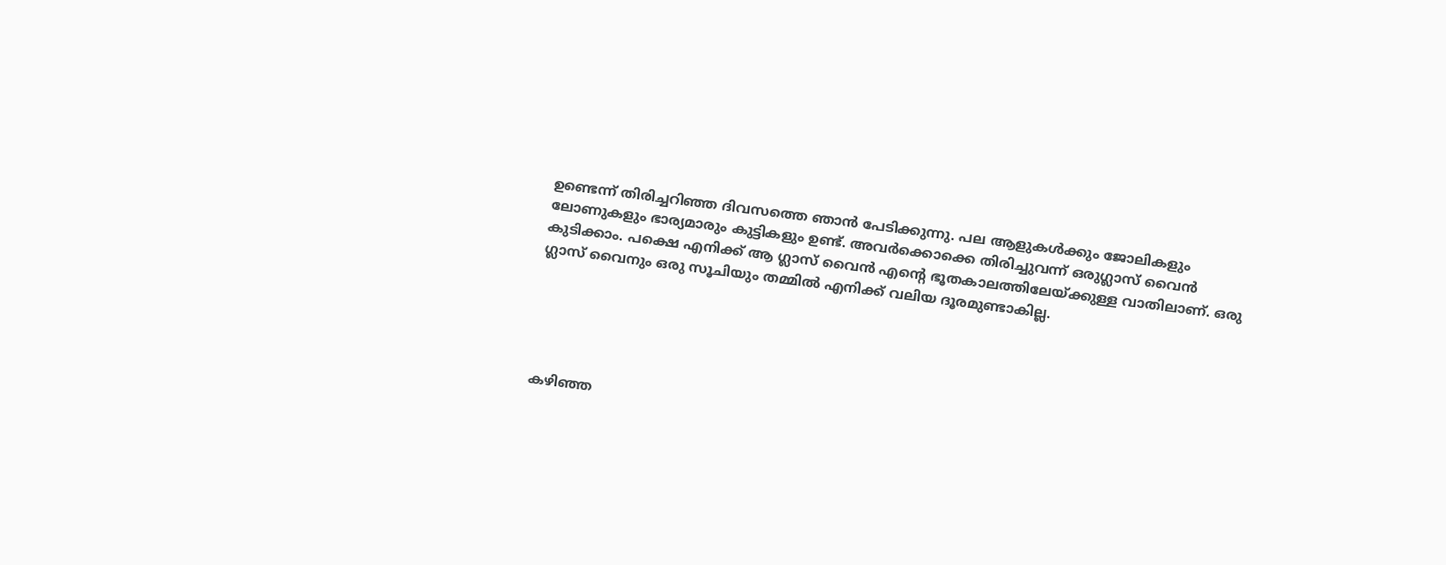ഉണ്ടെന്ന് തിരിച്ചറിഞ്ഞ ദിവസത്തെ ഞാന്‍ പേടിക്കുന്നു. പല ആളുകള്‍ക്കും ജോലികളും ലോണുകളും ഭാര്യമാരും കുട്ടികളും ഉണ്ട്. അവര്‍ക്കൊക്കെ തിരിച്ചുവന്ന് ഒരുഗ്ലാസ് വൈന്‍ കുടിക്കാം. പക്ഷെ എനിക്ക് ആ ഗ്ലാസ് വൈന്‍ എന്റെ ഭൂതകാലത്തിലേയ്ക്കുള്ള വാതിലാണ്. ഒരു ഗ്ലാസ് വൈനും ഒരു സൂചിയും തമ്മില്‍ എനിക്ക് വലിയ ദൂരമുണ്ടാകില്ല.





കഴിഞ്ഞ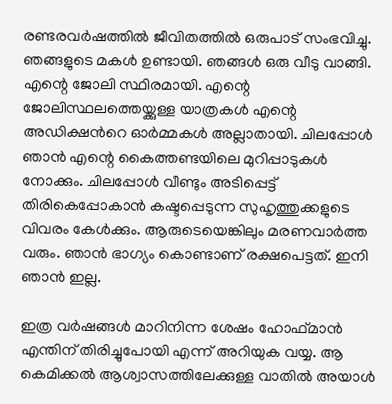രണ്ടരവര്‍ഷത്തില്‍ ജീവിതത്തില്‍ ഒരുപാട് സംഭവിച്ചു. ഞങ്ങളുടെ മകള്‍ ഉണ്ടായി. ഞങ്ങള്‍ ഒരു വീടു വാങ്ങി. എന്റെ ജോലി സ്ഥിരമായി. എന്റെ ജോലിസ്ഥലത്തെയ്ക്കുള്ള യാത്രകള്‍ എന്റെ അഡിക്ഷന്‍റെ ഓര്‍മ്മകള്‍ അല്ലാതായി. ചിലപ്പോള്‍ ഞാന്‍ എന്റെ കൈത്തണ്ടയിലെ മുറിപ്പാടുകള്‍ നോക്കും. ചിലപ്പോള്‍ വീണ്ടും അടിപ്പെട്ട് തിരികെപ്പോകാന്‍ കഷ്ടപ്പെടുന്ന സുഹൃത്തുക്കളുടെ വിവരം കേള്‍ക്കും. ആരുടെയെങ്കിലും മരണവാര്‍ത്ത വരും. ഞാന്‍ ഭാഗ്യം കൊണ്ടാണ് രക്ഷപെട്ടത്. ഇനി ഞാന്‍ ഇല്ല.

ഇത്ര വര്‍ഷങ്ങള്‍ മാറിനിന്ന ശേഷം ഹോഫ്മാന്‍ എന്തിന് തിരിച്ചുപോയി എന്ന് അറിയുക വയ്യ. ആ കെമിക്കല്‍ ആശ്വാസത്തിലേക്കുള്ള വാതില്‍ അയാള്‍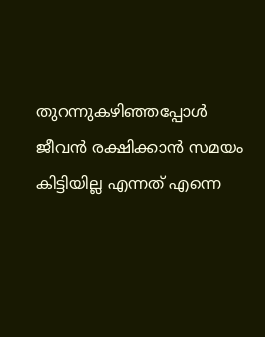തുറന്നുകഴിഞ്ഞപ്പോള്‍ ജീവന്‍ രക്ഷിക്കാന്‍ സമയം കിട്ടിയില്ല എന്നത് എന്നെ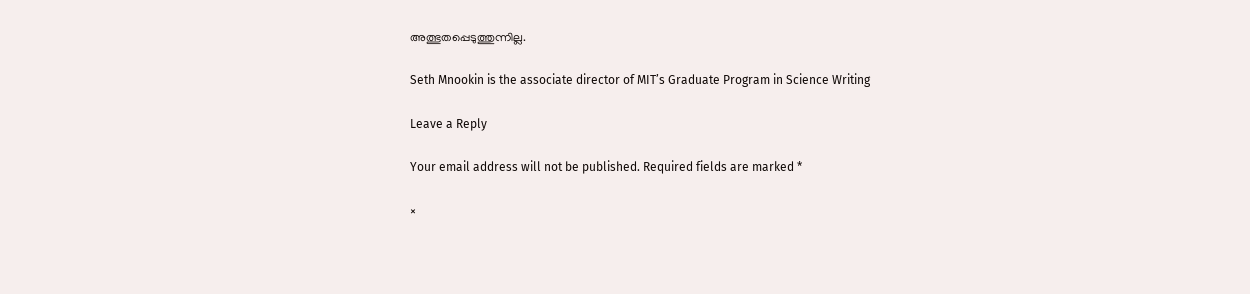അത്ഭുതപ്പെടുത്തുന്നില്ല.

Seth Mnookin is the associate director of MIT’s Graduate Program in Science Writing

Leave a Reply

Your email address will not be published. Required fields are marked *

×